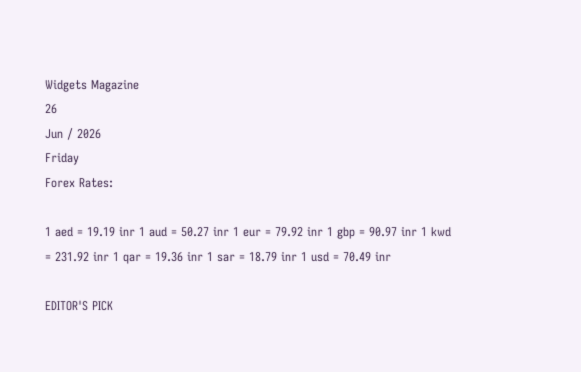Widgets Magazine
26
Jun / 2026
Friday
Forex Rates:

1 aed = 19.19 inr 1 aud = 50.27 inr 1 eur = 79.92 inr 1 gbp = 90.97 inr 1 kwd = 231.92 inr 1 qar = 19.36 inr 1 sar = 18.79 inr 1 usd = 70.49 inr

EDITOR'S PICK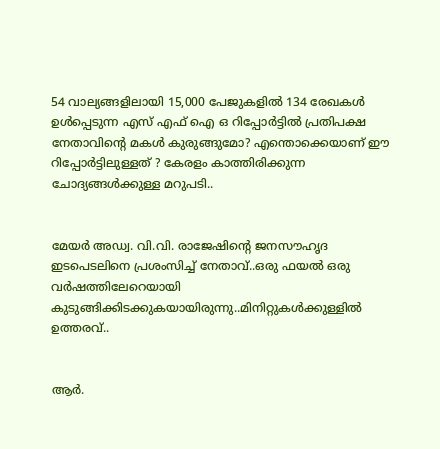54 വാല്യങ്ങളിലായി 15,000 പേജുകളിൽ 134 രേഖകൾ ഉൾപ്പെടുന്ന എസ് എഫ് ഐ ഒ റിപ്പോർട്ടിൽ പ്രതിപക്ഷ നേതാവിന്റെ മകൾ കുരുങ്ങുമോ? എന്തൊക്കെയാണ് ഈ റിപ്പോർട്ടിലുള്ളത് ? കേരളം കാത്തിരിക്കുന്ന ചോദ്യങ്ങൾക്കുള്ള മറുപടി..


മേയർ അഡ്വ. വി.വി. രാജേഷിന്റെ ജനസൗഹൃദ ഇടപെടലിനെ പ്രശംസിച്ച് നേതാവ്..ഒരു ഫയൽ ഒരു വർഷത്തിലേറെയായി കുടുങ്ങിക്കിടക്കുകയായിരുന്നു..മിനിറ്റുകൾക്കുള്ളിൽ ഉത്തരവ്..


ആർ.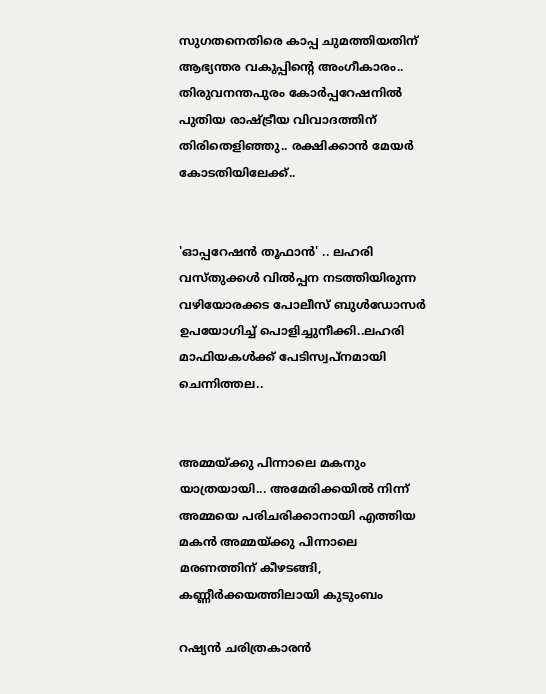സുഗതനെതിരെ കാപ്പ ചുമത്തിയതിന് ആഭ്യന്തര വകുപ്പിന്റെ അംഗീകാരം.. തിരുവനന്തപുരം കോർപ്പറേഷനിൽ പുതിയ രാഷ്ട്രീയ വിവാദത്തിന് തിരിതെളിഞ്ഞു.. രക്ഷിക്കാൻ മേയർ കോടതിയിലേക്ക്..


'ഓപ്പറേഷന്‍ തൂഫാന്‍' .. ലഹരി വസ്തുക്കള്‍ വില്‍പ്പന നടത്തിയിരുന്ന വഴിയോരക്കട പോലീസ് ബുള്‍ഡോസര്‍ ഉപയോഗിച്ച് പൊളിച്ചുനീക്കി..ലഹരി മാഫിയകള്‍ക്ക് പേടിസ്വപ്നമായി ചെന്നിത്തല..


അമ്മയ്ക്കു പിന്നാലെ മകനും യാത്രയായി... അമേരിക്കയിൽ നിന്ന് അമ്മയെ പരിചരിക്കാനായി എത്തിയ മകൻ അമ്മയ്ക്കു പിന്നാലെ മരണത്തിന് കീഴടങ്ങി, കണ്ണീർക്കയത്തിലായി കുടുംബം

റഷ്യന്‍ ചരിത്രകാരന്‍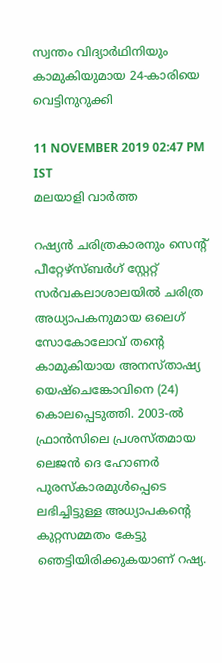സ്വന്തം വിദ്യാര്‍ഥിനിയും കാമുകിയുമായ 24-കാരിയെ വെട്ടിനുറുക്കി

11 NOVEMBER 2019 02:47 PM IST
മലയാളി വാര്‍ത്ത

റഷ്യന്‍ ചരിത്രകാരനും സെന്റ് പീറ്റേഴ്‌സ്ബര്‍ഗ് സ്റ്റേറ്റ് സര്‍വകലാശാലയില്‍ ചരിത്ര അധ്യാപകനുമായ ഒലെഗ് സോകോലോവ് തന്റെ കാമുകിയായ അനസ്താഷ്യ യെഷ്‌ചെങ്കോവിനെ (24) കൊലപ്പെടുത്തി. 2003-ല്‍ ഫ്രാന്‍സിലെ പ്രശസ്തമായ ലെജന്‍ ദെ ഹോണര്‍ പുരസ്‌കാരമുള്‍പ്പെടെ ലഭിച്ചിട്ടുള്ള അധ്യാപകന്റെ കുറ്റസമ്മതം കേട്ടു ഞെട്ടിയിരിക്കുകയാണ് റഷ്യ.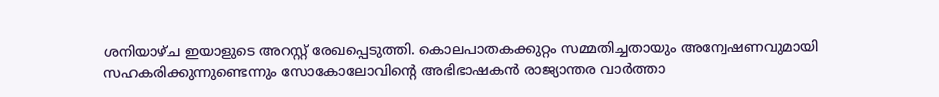ശനിയാഴ്ച ഇയാളുടെ അറസ്റ്റ് രേഖപ്പെടുത്തി. കൊലപാതകക്കുറ്റം സമ്മതിച്ചതായും അന്വേഷണവുമായി സഹകരിക്കുന്നുണ്ടെന്നും സോകോലോവിന്റെ അഭിഭാഷകന്‍ രാജ്യാന്തര വാര്‍ത്താ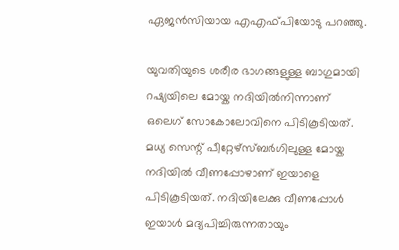ഏജന്‍സിയായ എഎഫ്പിയോടു പറഞ്ഞു.

യുവതിയുടെ ശരീര ഭാഗങ്ങളുള്ള ബാഗുമായി റഷ്യയിലെ മോയ്ക നദിയില്‍നിന്നാണ് ഒലെഗ് സോകോലോവിനെ പിടികൂടിയത്. മധ്യ സെന്റ് പീറ്റേഴ്‌സ്ബര്‍ഗിലുള്ള മോയ്ക നദിയില്‍ വീണപ്പോഴാണ് ഇയാളെ പിടികൂടിയത്. നദിയിലേക്കു വീണപ്പോള്‍ ഇയാള്‍ മദ്യപിച്ചിരുന്നതായും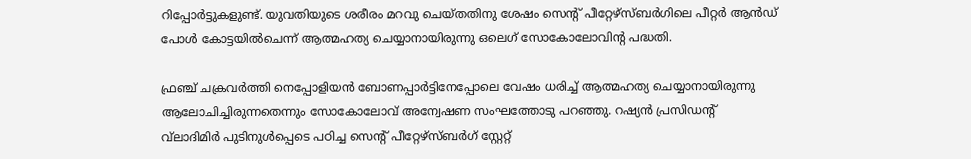റിപ്പോര്‍ട്ടുകളുണ്ട്. യുവതിയുടെ ശരീരം മറവു ചെയ്തതിനു ശേഷം സെന്റ് പീറ്റേഴ്‌സ്ബര്‍ഗിലെ പീറ്റര്‍ ആന്‍ഡ് പോള്‍ കോട്ടയില്‍ചെന്ന് ആത്മഹത്യ ചെയ്യാനായിരുന്നു ഒലെഗ് സോകോലോവിന്റ പദ്ധതി.

ഫ്രഞ്ച് ചക്രവര്‍ത്തി നെപ്പോളിയന്‍ ബോണപ്പാര്‍ട്ടിനേപ്പോലെ വേഷം ധരിച്ച് ആത്മഹത്യ ചെയ്യാനായിരുന്നു ആലോചിച്ചിരുന്നതെന്നും സോകോലോവ് അന്വേഷണ സംഘത്തോടു പറഞ്ഞു. റഷ്യന്‍ പ്രസിഡന്റ് വ്‌ലാദിമിര്‍ പുടിനുള്‍പ്പെടെ പഠിച്ച സെന്റ് പീറ്റേഴ്‌സ്ബര്‍ഗ് സ്റ്റേറ്റ്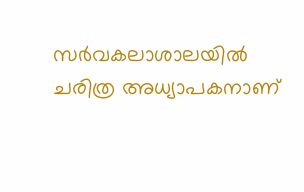സര്‍വകലാശാലയില്‍ ചരിത്ര അധ്യാപകനാണ്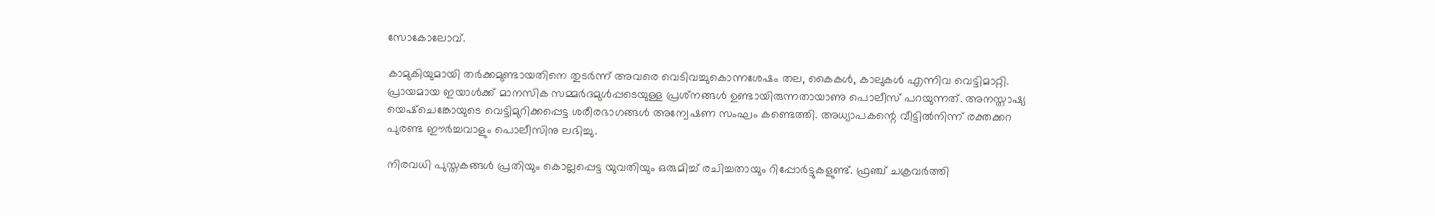സോകോലോവ്.

കാമുകിയുമായി തര്‍ക്കമുണ്ടായതിനെ തുടര്‍ന്ന് അവരെ വെടിവച്ചുകൊന്നശേഷം തല, കൈകള്‍, കാലുകള്‍ എന്നിവ വെട്ടിമാറ്റി. പ്രായമായ ഇയാള്‍ക്ക് മാനസിക സമ്മര്‍ദമുള്‍പ്പടെയുള്ള പ്രശ്‌നങ്ങള്‍ ഉണ്ടായിരുന്നതായാണു പൊലീസ് പറയുന്നത്. അനസ്താഷ്യ യെഷ്‌ചെങ്കോയുടെ വെട്ടിമുറിക്കപ്പെട്ട ശരീരഭാഗങ്ങള്‍ അന്വേഷണ സംഘം കണ്ടെത്തി. അധ്യാപകന്റെ വീട്ടില്‍നിന്ന് രക്തക്കറ പുരണ്ട ഈര്‍ച്ചവാളും പൊലീസിനു ലഭിച്ചു.

നിരവധി പുസ്തകങ്ങള്‍ പ്രതിയും കൊല്ലപ്പെട്ട യുവതിയും ഒരുമിച്ച് രചിച്ചതായും റിപ്പോര്‍ട്ടുകളുണ്ട്. ഫ്രഞ്ച് ചക്രവര്‍ത്തി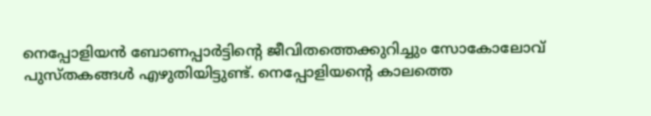നെപ്പോളിയന്‍ ബോണപ്പാര്‍ട്ടിന്റെ ജീവിതത്തെക്കുറിച്ചും സോകോലോവ് പുസ്തകങ്ങള്‍ എഴുതിയിട്ടുണ്ട്. നെപ്പോളിയന്റെ കാലത്തെ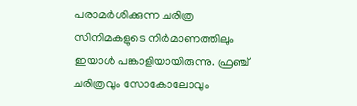പരാമര്‍ശിക്കുന്ന ചരിത്ര സിനിമകളുടെ നിര്‍മാണത്തിലും ഇയാള്‍ പങ്കാളിയായിരുന്നു. ഫ്രഞ്ച് ചരിത്രവും സോകോലോവും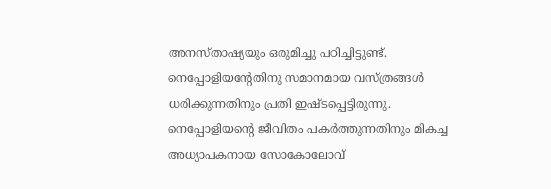അനസ്താഷ്യയും ഒരുമിച്ചു പഠിച്ചിട്ടുണ്ട്. നെപ്പോളിയന്റേതിനു സമാനമായ വസ്ത്രങ്ങള്‍ ധരിക്കുന്നതിനും പ്രതി ഇഷ്ടപ്പെട്ടിരുന്നു. നെപ്പോളിയന്റെ ജീവിതം പകര്‍ത്തുന്നതിനും മികച്ച അധ്യാപകനായ സോകോലോവ്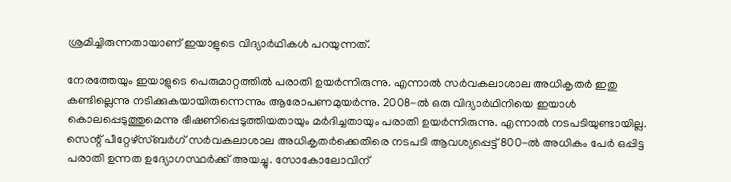ശ്രമിച്ചിരുന്നതായാണ് ഇയാളുടെ വിദ്യാര്‍ഥികള്‍ പറയുന്നത്.

നേരത്തേയും ഇയാളുടെ പെരുമാറ്റത്തില്‍ പരാതി ഉയര്‍ന്നിരുന്നു. എന്നാല്‍ സര്‍വകലാശാല അധികൃതര്‍ ഇതു കണ്ടില്ലെന്നു നടിക്കുകയായിരുന്നെന്നും ആരോപണമുയര്‍ന്നു. 2008-ല്‍ ഒരു വിദ്യാര്‍ഥിനിയെ ഇയാള്‍ കൊലപ്പെടുത്തുമെന്നു ഭീഷണിപ്പെടുത്തിയതായും മര്‍ദിച്ചതായും പരാതി ഉയര്‍ന്നിരുന്നു. എന്നാല്‍ നടപടിയുണ്ടായില്ല. സെന്റ് പീറ്റേഴ്‌സ്ബര്‍ഗ് സര്‍വകലാശാല അധികൃതര്‍ക്കെതിരെ നടപടി ആവശ്യപ്പെട്ട് 800-ല്‍ അധികം പേര്‍ ഒപ്പിട്ട പരാതി ഉന്നത ഉദ്യോഗസ്ഥര്‍ക്ക് അയച്ചു. സോകോലോവിന്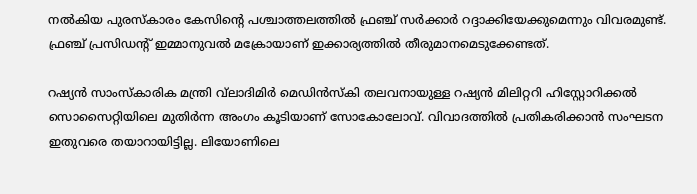നല്‍കിയ പുരസ്‌കാരം കേസിന്റെ പശ്ചാത്തലത്തില്‍ ഫ്രഞ്ച് സര്‍ക്കാര്‍ റദ്ദാക്കിയേക്കുമെന്നും വിവരമുണ്ട്. ഫ്രഞ്ച് പ്രസിഡന്റ് ഇമ്മാനുവല്‍ മക്രോയാണ് ഇക്കാര്യത്തില്‍ തീരുമാനമെടുക്കേണ്ടത്.

റഷ്യന്‍ സാംസ്‌കാരിക മന്ത്രി വ്‌ലാദിമിര്‍ മെഡിന്‍സ്‌കി തലവനായുള്ള റഷ്യന്‍ മിലിറ്ററി ഹിസ്റ്റോറിക്കല്‍ സൊസൈറ്റിയിലെ മുതിര്‍ന്ന അംഗം കൂടിയാണ് സോകോലോവ്. വിവാദത്തില്‍ പ്രതികരിക്കാന്‍ സംഘടന ഇതുവരെ തയാറായിട്ടില്ല. ലിയോണിലെ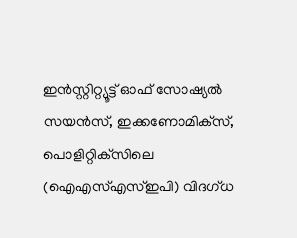ഇന്‍സ്റ്റിറ്റ്യൂട്ട് ഓഫ് സോഷ്യല്‍ സയന്‍സ്, ഇക്കണോമിക്‌സ്, പൊളിറ്റിക്‌സിലെ (ഐഎസ്എസ്ഇപി) വിദഗ്ധ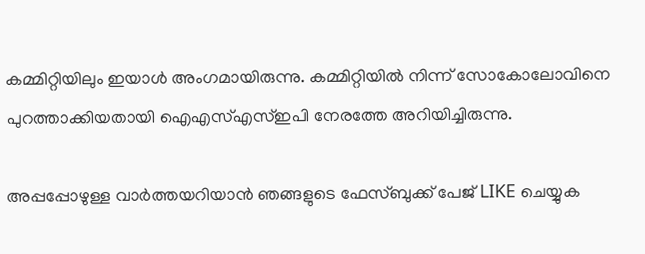കമ്മിറ്റിയിലും ഇയാള്‍ അംഗമായിരുന്നു. കമ്മിറ്റിയില്‍ നിന്ന് സോകോലോവിനെ പുറത്താക്കിയതായി ഐഎസ്എസ്ഇപി നേരത്തേ അറിയിച്ചിരുന്നു.

അപ്പപ്പോഴുള്ള വാര്‍ത്തയറിയാന്‍ ഞങ്ങളുടെ ഫേസ്‌ബുക്ക്‌ പേജ് LIKE ചെയ്യുക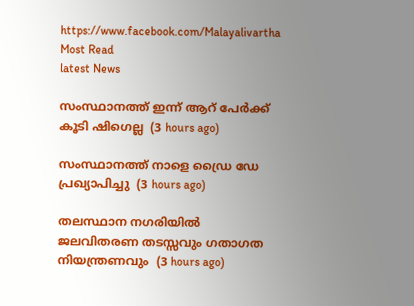https://www.facebook.com/Malayalivartha
Most Read
latest News

സംസ്ഥാനത്ത് ഇന്ന് ആറ് പേര്‍ക്ക് കൂടി ഷിഗെല്ല  (3 hours ago)

സംസ്ഥാനത്ത് നാളെ ഡ്രൈ ഡേ പ്രഖ്യാപിച്ചു  (3 hours ago)

തലസ്ഥാന നഗരിയില്‍ ജലവിതരണ തടസ്സവും ഗതാഗത നിയന്ത്രണവും  (3 hours ago)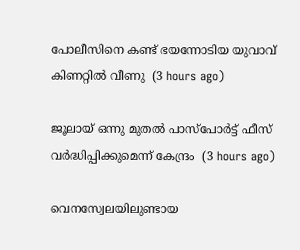പോലീസിനെ കണ്ട് ഭയന്നോടിയ യുവാവ് കിണറ്റില്‍ വീണു  (3 hours ago)

ജൂലായ് ഒന്നു മുതല്‍ പാസ്‌പോര്‍ട്ട് ഫീസ് വര്‍ദ്ധിപ്പിക്കുമെന്ന് കേന്ദ്രം  (3 hours ago)

വെനസ്വേലയിലുണ്ടായ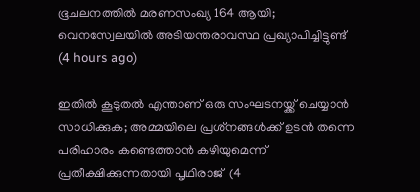ഭൂചലനത്തില്‍ മരണസംഖ്യ 164 ആയി; വെനസ്വേലയില്‍ അടിയന്തരാവസ്ഥ പ്രഖ്യാപിച്ചിട്ടുണ്ട്  (4 hours ago)

ഇതില്‍ കൂടുതല്‍ എന്താണ് ഒരു സംഘടനയ്ക്ക് ചെയ്യാന്‍ സാധിക്കുക; അമ്മയിലെ പ്രശ്‌നങ്ങള്‍ക്ക് ഉടന്‍ തന്നെ പരിഹാരം കണ്ടെത്താന്‍ കഴിയുമെന്ന് പ്രതീക്ഷിക്കുന്നതായി പൃഥിരാജ്  (4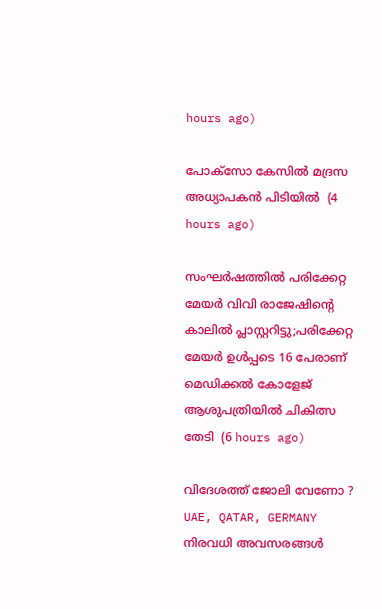hours ago)

പോക്‌സോ കേസില്‍ മദ്രസ അധ്യാപകന്‍ പിടിയില്‍  (4 hours ago)

സംഘര്‍ഷത്തില്‍ പരിക്കേറ്റ മേയര്‍ വിവി രാജേഷിന്റെ കാലില്‍ പ്ലാസ്റ്ററിട്ടു;പരിക്കേറ്റ മേയര്‍ ഉള്‍പ്പടെ 16 പേരാണ് മെഡിക്കല്‍ കോളേജ് ആശുപത്രിയില്‍ ചികിത്സ തേടി  (6 hours ago)

വിദേശത്ത് ജോലി വേണോ ? UAE, QATAR, GERMANY നിരവധി അവസരങ്ങൾ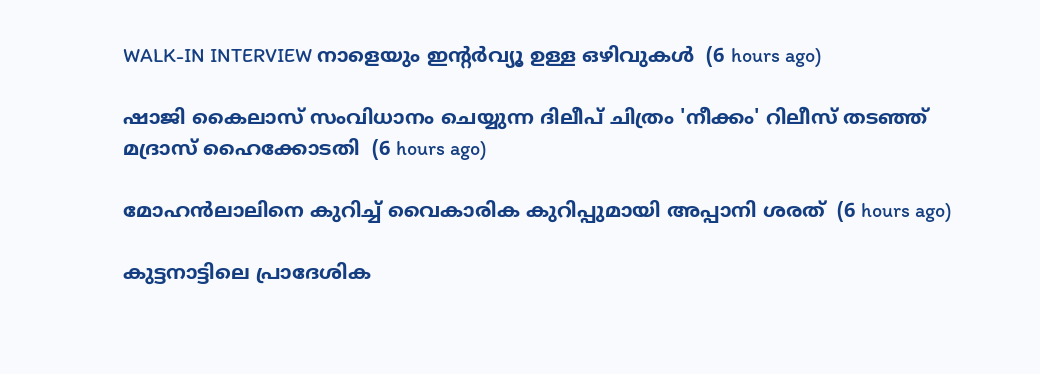WALK-IN INTERVIEW നാളെയും ഇന്റർവ്യൂ ഉള്ള ഒഴിവുകൾ  (6 hours ago)

ഷാജി കൈലാസ് സംവിധാനം ചെയ്യുന്ന ദിലീപ് ചിത്രം 'നീക്കം' റിലീസ് തടഞ്ഞ് മദ്രാസ് ഹൈക്കോടതി  (6 hours ago)

മോഹന്‍ലാലിനെ കുറിച്ച് വൈകാരിക കുറിപ്പുമായി അപ്പാനി ശരത്  (6 hours ago)

കുട്ടനാട്ടിലെ പ്രാദേശിക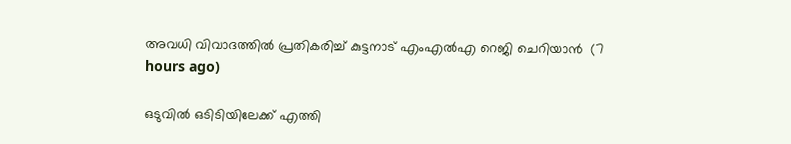അവധി വിവാദത്തില്‍ പ്രതികരിച്ച് കുട്ടനാട് എംഎല്‍എ റെജി ചെറിയാന്‍  (7 hours ago)

ഒടുവില്‍ ഒടിടിയിലേക്ക് എത്തി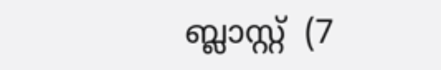ബ്ലാസ്റ്റ്  (7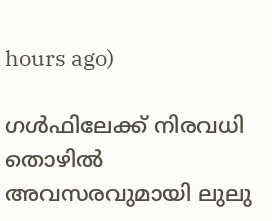hours ago)

ഗള്‍ഫിലേക്ക് നിരവധി തൊഴില്‍ അവസരവുമായി ലുലു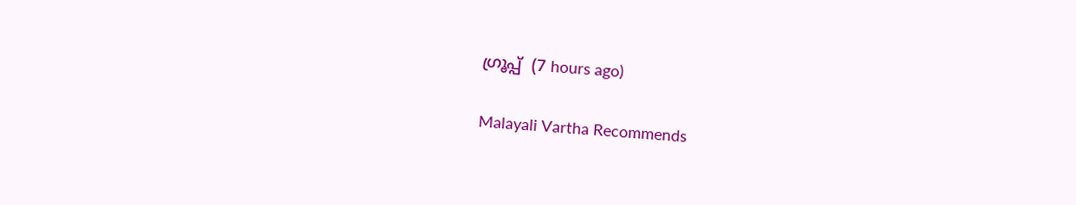ഗ്രൂപ്പ്  (7 hours ago)

Malayali Vartha Recommends